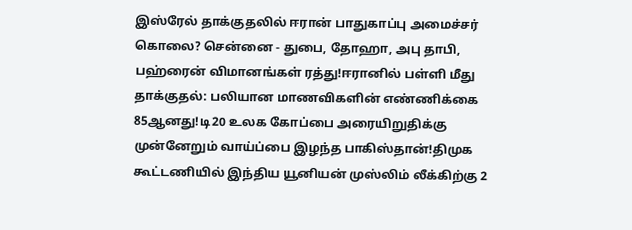இஸ்ரேல் தாக்குதலில் ஈரான் பாதுகாப்பு அமைச்சர் கொலை? சென்னை - துபை, தோஹா, அபு தாபி, பஹ்ரைன் விமானங்கள் ரத்து!ஈரானில் பள்ளி மீது தாக்குதல்: பலியான மாணவிகளின் எண்ணிக்கை 85ஆனது!டி20 உலக கோப்பை அரையிறுதிக்கு முன்னேறும் வாய்ப்பை இழந்த பாகிஸ்தான்!திமுக கூட்டணியில் இந்திய யூனியன் முஸ்லிம் லீக்கிற்கு 2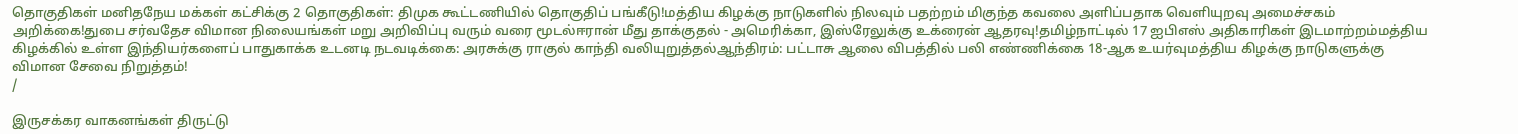தொகுதிகள் மனிதநேய மக்கள் கட்சிக்கு 2 தொகுதிகள்: திமுக கூட்டணியில் தொகுதிப் பங்கீடு!மத்திய கிழக்கு நாடுகளில் நிலவும் பதற்றம் மிகுந்த கவலை அளிப்பதாக வெளியுறவு அமைச்சகம் அறிக்கை!துபை சர்வதேச விமான நிலையங்கள் மறு அறிவிப்பு வரும் வரை மூடல்ஈரான் மீது தாக்குதல் - அமெரிக்கா, இஸ்ரேலுக்கு உக்ரைன் ஆதரவு!தமிழ்நாட்டில் 17 ஐபிஎஸ் அதிகாரிகள் இடமாற்றம்மத்திய கிழக்கில் உள்ள இந்தியர்களைப் பாதுகாக்க உடனடி நடவடிக்கை: அரசுக்கு ராகுல் காந்தி வலியுறுத்தல்ஆந்திரம்: பட்டாசு ஆலை விபத்தில் பலி எண்ணிக்கை 18-ஆக உயர்வுமத்திய கிழக்கு நாடுகளுக்கு விமான சேவை நிறுத்தம்!
/

இருசக்கர வாகனங்கள் திருட்டு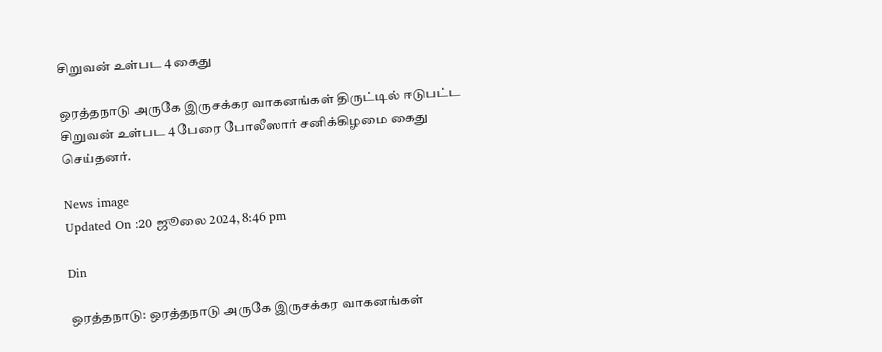சிறுவன் உள்பட 4 கைது

ஒரத்தநாடு அருகே இருசக்கர வாகனங்கள் திருட்டில் ஈடுபட்ட சிறுவன் உள்பட 4 பேரை போலீஸார் சனிக்கிழமை கைது செய்தனர்.

News image
Updated On :20 ஜூலை 2024, 8:46 pm

Din

ஒரத்தநாடு: ஒரத்தநாடு அருகே இருசக்கர வாகனங்கள்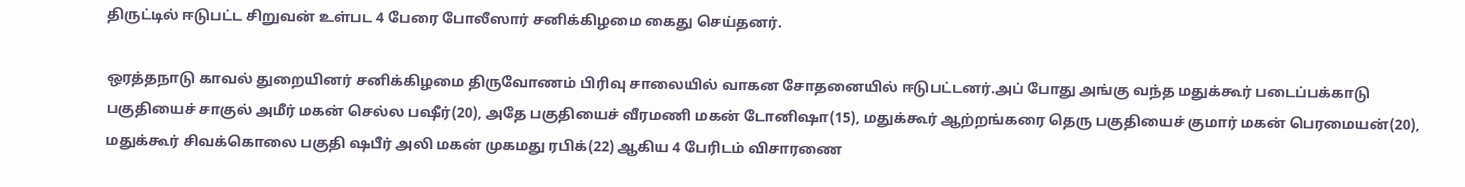திருட்டில் ஈடுபட்ட சிறுவன் உள்பட 4 பேரை போலீஸார் சனிக்கிழமை கைது செய்தனர்.

ஒரத்தநாடு காவல் துறையினர் சனிக்கிழமை திருவோணம் பிரிவு சாலையில் வாகன சோதனையில் ஈடுபட்டனர்.அப் போது அங்கு வந்த மதுக்கூர் படைப்பக்காடு பகுதியைச் சாகுல் அமீர் மகன் செல்ல பஷீர்(20), அதே பகுதியைச் வீரமணி மகன் டோனிஷா(15), மதுக்கூர் ஆற்றங்கரை தெரு பகுதியைச் குமார் மகன் பெரமையன்(20), மதுக்கூர் சிவக்கொலை பகுதி ஷபீர் அலி மகன் முகமது ரபிக்(22) ஆகிய 4 பேரிடம் விசாரணை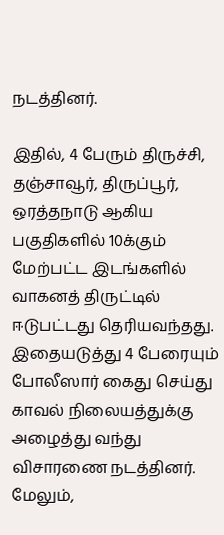நடத்தினர்.

இதில், 4 பேரும் திருச்சி, தஞ்சாவூர், திருப்பூர், ஒரத்தநாடு ஆகிய பகுதிகளில் 10க்கும் மேற்பட்ட இடங்களில் வாகனத் திருட்டில் ஈடுபட்டது தெரியவந்தது. இதையடுத்து 4 பேரையும் போலீஸார் கைது செய்து காவல் நிலையத்துக்கு அழைத்து வந்து விசாரணை நடத்தினர். மேலும்,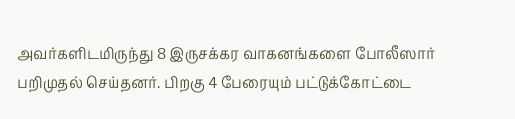அவர்களிடமிருந்து 8 இருசக்கர வாகனங்களை போலீஸார் பறிமுதல் செய்தனர். பிறகு 4 பேரையும் பட்டுக்கோட்டை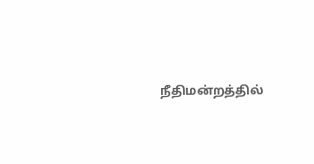நீதிமன்றத்தில்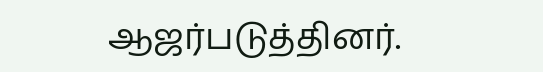ஆஜர்படுத்தினர்.